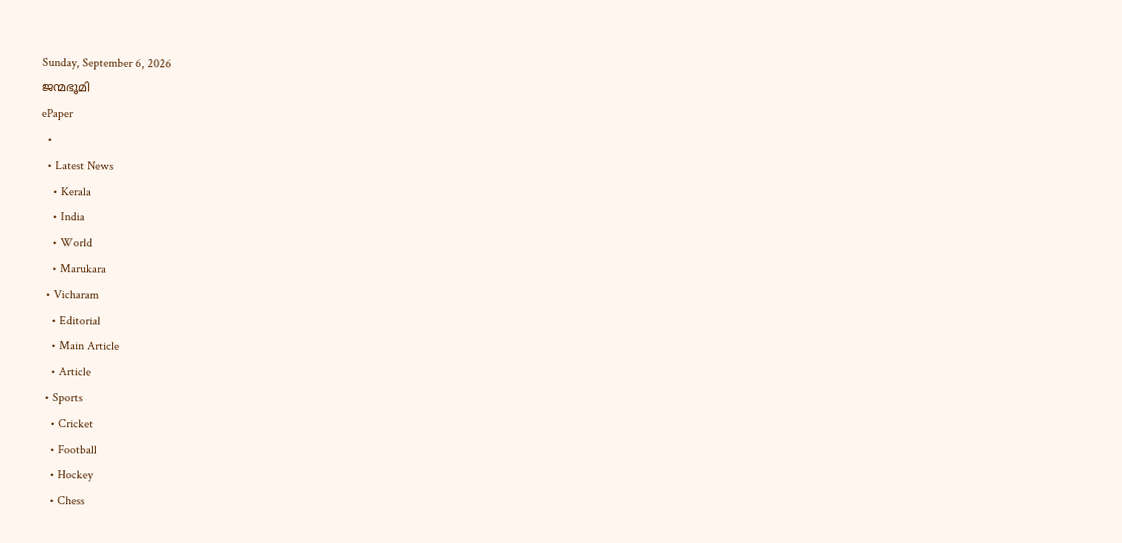Sunday, September 6, 2026
ജന്മഭൂമി
ePaper
  •
  • Latest News
    • Kerala
    • India
    • World
    • Marukara
  • Vicharam
    • Editorial
    • Main Article
    • Article
  • Sports
    • Cricket
    • Football
    • Hockey
    • Chess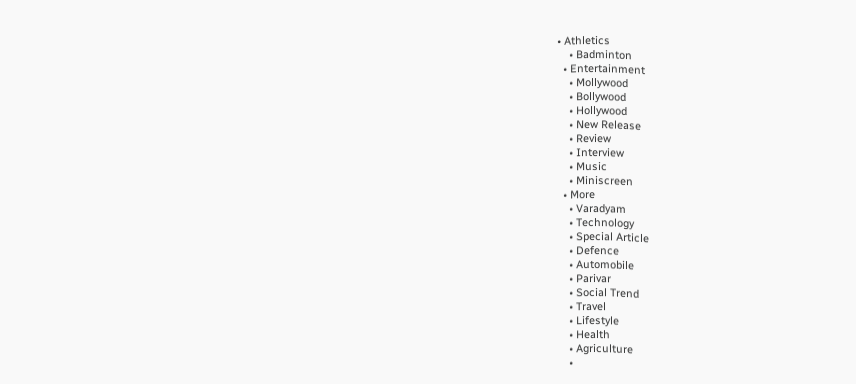• Athletics
    • Badminton
  • Entertainment
    • Mollywood
    • Bollywood
    • Hollywood
    • New Release
    • Review
    • Interview
    • Music
    • Miniscreen
  • More
    • Varadyam
    • Technology
    • Special Article
    • Defence
    • Automobile
    • Parivar
    • Social Trend
    • Travel
    • Lifestyle
    • Health
    • Agriculture
    •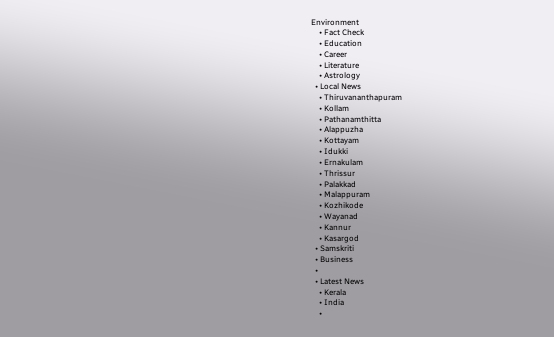Environment
    • Fact Check
    • Education
    • Career
    • Literature
    • Astrology
  • Local News
    • Thiruvananthapuram
    • Kollam
    • Pathanamthitta
    • Alappuzha
    • Kottayam
    • Idukki
    • Ernakulam
    • Thrissur
    • Palakkad
    • Malappuram
    • Kozhikode
    • Wayanad
    • Kannur
    • Kasargod
  • Samskriti
  • Business
  •
  • Latest News
    • Kerala
    • India
    •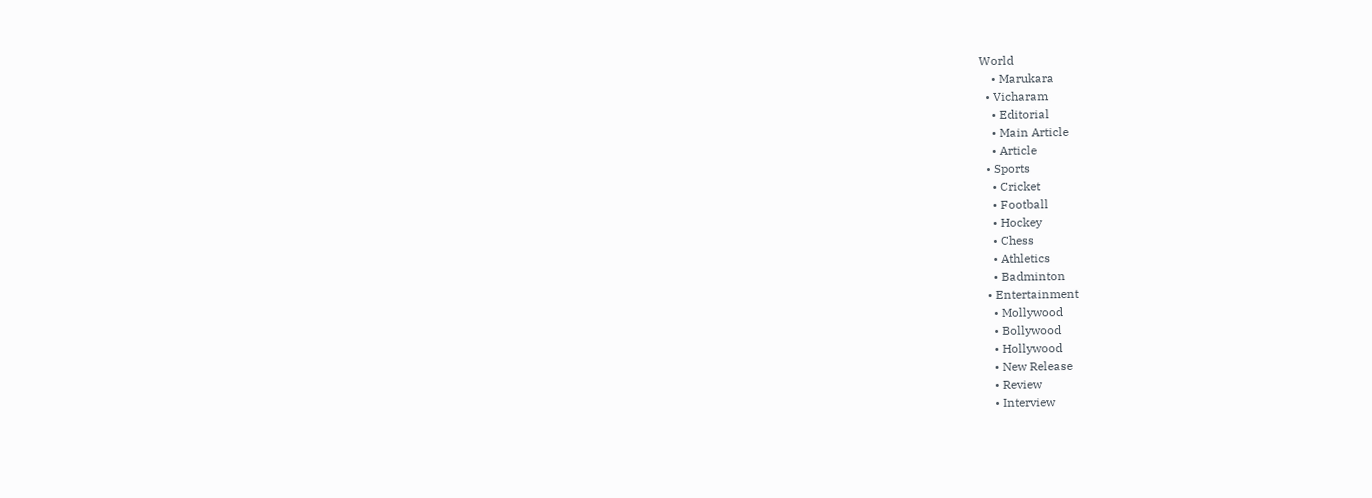World
    • Marukara
  • Vicharam
    • Editorial
    • Main Article
    • Article
  • Sports
    • Cricket
    • Football
    • Hockey
    • Chess
    • Athletics
    • Badminton
  • Entertainment
    • Mollywood
    • Bollywood
    • Hollywood
    • New Release
    • Review
    • Interview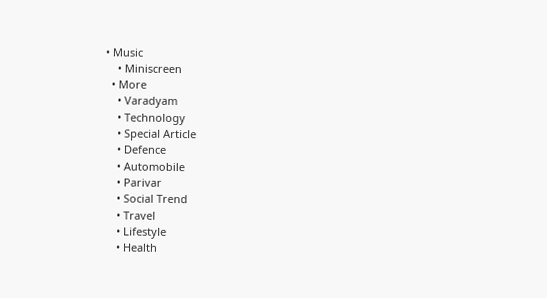• Music
    • Miniscreen
  • More
    • Varadyam
    • Technology
    • Special Article
    • Defence
    • Automobile
    • Parivar
    • Social Trend
    • Travel
    • Lifestyle
    • Health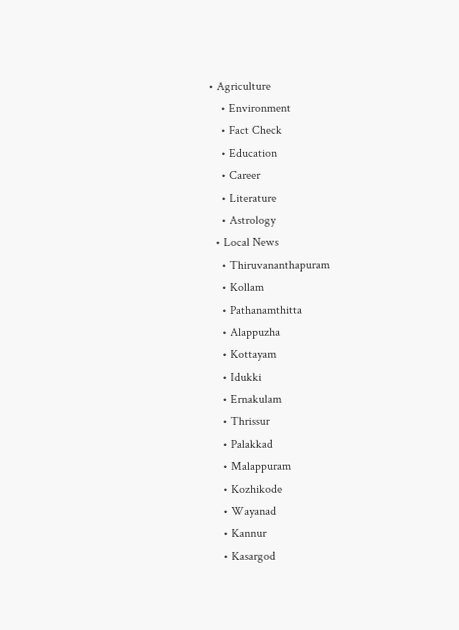• Agriculture
    • Environment
    • Fact Check
    • Education
    • Career
    • Literature
    • Astrology
  • Local News
    • Thiruvananthapuram
    • Kollam
    • Pathanamthitta
    • Alappuzha
    • Kottayam
    • Idukki
    • Ernakulam
    • Thrissur
    • Palakkad
    • Malappuram
    • Kozhikode
    • Wayanad
    • Kannur
    • Kasargod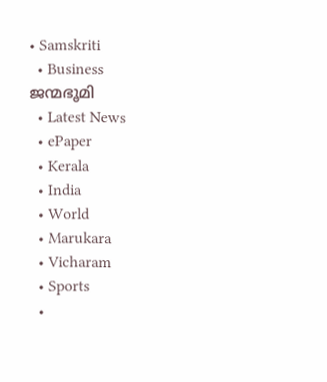• Samskriti
  • Business
ജന്മഭൂമി
  • Latest News
  • ePaper
  • Kerala
  • India
  • World
  • Marukara
  • Vicharam
  • Sports
  •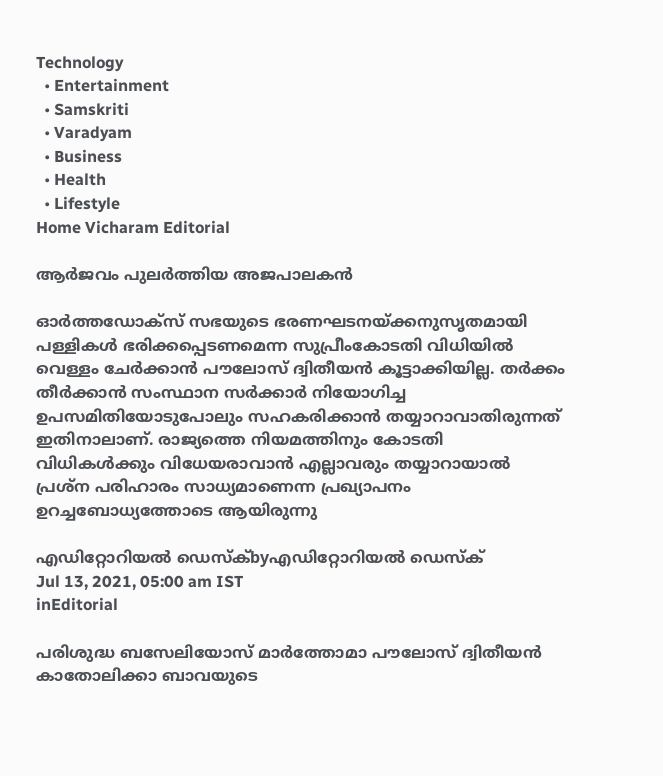Technology
  • Entertainment
  • Samskriti
  • Varadyam
  • Business
  • Health
  • Lifestyle
Home Vicharam Editorial

ആര്‍ജവം പുലര്‍ത്തിയ അജപാലകന്‍

ഓര്‍ത്തഡോക്‌സ് സഭയുടെ ഭരണഘടനയ്‌ക്കനുസൃതമായി പള്ളികള്‍ ഭരിക്കപ്പെടണമെന്ന സുപ്രീംകോടതി വിധിയില്‍ വെള്ളം ചേര്‍ക്കാന്‍ പൗലോസ് ദ്വിതീയന്‍ കൂട്ടാക്കിയില്ല. തര്‍ക്കം തീര്‍ക്കാന്‍ സംസ്ഥാന സര്‍ക്കാര്‍ നിയോഗിച്ച ഉപസമിതിയോടുപോലും സഹകരിക്കാന്‍ തയ്യാറാവാതിരുന്നത് ഇതിനാലാണ്. രാജ്യത്തെ നിയമത്തിനും കോടതി വിധികള്‍ക്കും വിധേയരാവാന്‍ എല്ലാവരും തയ്യാറായാല്‍ പ്രശ്‌ന പരിഹാരം സാധ്യമാണെന്ന പ്രഖ്യാപനം ഉറച്ചബോധ്യത്തോടെ ആയിരുന്നു

എഡിറ്റോറിയൽ ഡെസ്ക്byഎഡിറ്റോറിയൽ ഡെസ്ക്
Jul 13, 2021, 05:00 am IST
inEditorial

പരിശുദ്ധ ബസേലിയോസ് മാര്‍ത്തോമാ പൗലോസ് ദ്വിതീയന്‍ കാതോലിക്കാ ബാവയുടെ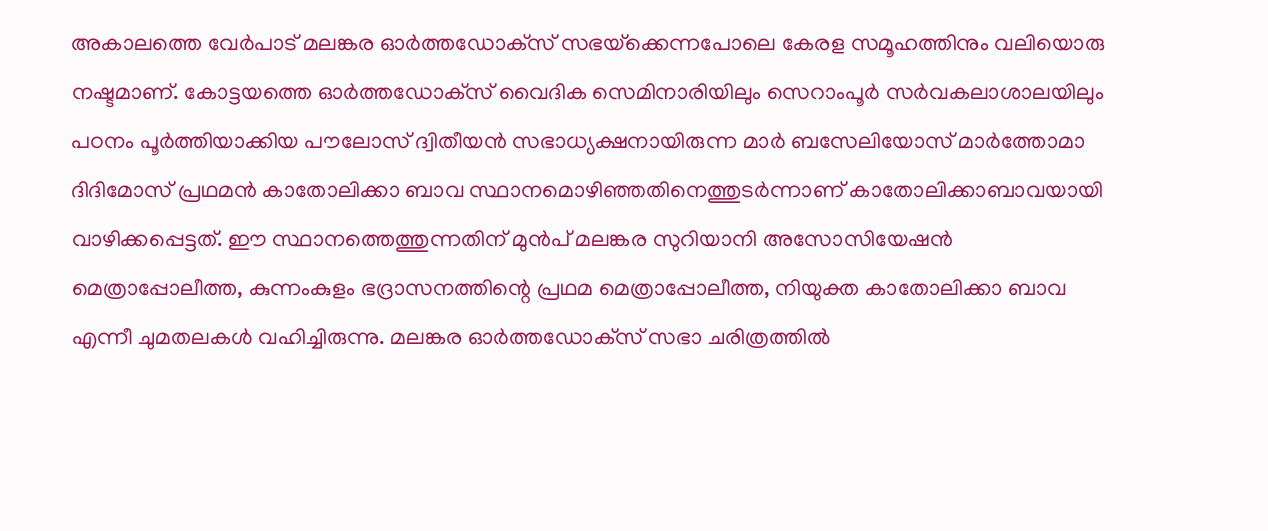അകാലത്തെ വേര്‍പാട് മലങ്കര ഓര്‍ത്തഡോക്‌സ് സഭയ്‌ക്കെന്നപോലെ കേരള സമൂഹത്തിനും വലിയൊരു നഷ്ടമാണ്. കോട്ടയത്തെ ഓര്‍ത്തഡോക്‌സ് വൈദിക സെമിനാരിയിലും സെറാംപൂര്‍ സര്‍വകലാശാലയിലും പഠനം പൂര്‍ത്തിയാക്കിയ പൗലോസ് ദ്വിതീയന്‍ സഭാധ്യക്ഷനായിരുന്ന മാര്‍ ബസേലിയോസ് മാര്‍ത്തോമാ ദിദിമോസ് പ്രഥമന്‍ കാതോലിക്കാ ബാവ സ്ഥാനമൊഴിഞ്ഞതിനെത്തുടര്‍ന്നാണ് കാതോലിക്കാബാവയായി വാഴിക്കപ്പെട്ടത്. ഈ സ്ഥാനത്തെത്തുന്നതിന് മുന്‍പ് മലങ്കര സുറിയാനി അസോസിയേഷന്‍ മെത്രാപ്പോലീത്ത, കുന്നംകുളം ഭദ്രാസനത്തിന്റെ പ്രഥമ മെത്രാപ്പോലീത്ത, നിയുക്ത കാതോലിക്കാ ബാവ എന്നീ ചുമതലകള്‍ വഹിച്ചിരുന്നു. മലങ്കര ഓര്‍ത്തഡോക്‌സ് സഭാ ചരിത്രത്തില്‍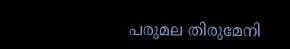പരുമല തിരുമേനി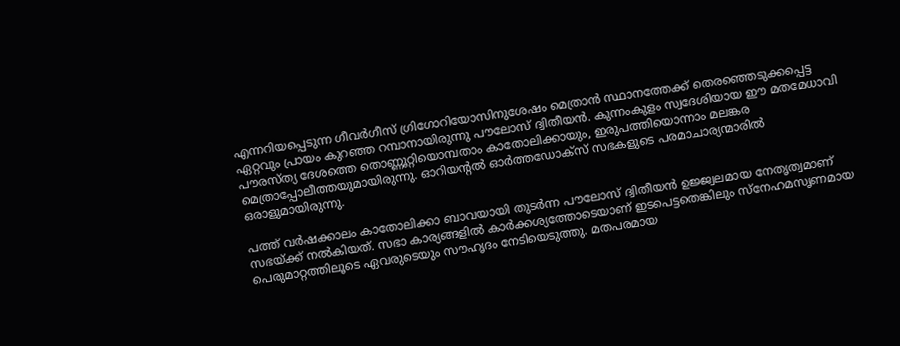എന്നറിയപ്പെടുന്ന ഗീവര്‍ഗീസ് ഗ്രിഗോറിയോസിനുശേഷം മെത്രാന്‍ സ്ഥാനത്തേക്ക് തെരഞ്ഞെടുക്കപ്പെട്ട ഏറ്റവും പ്രായം കുറഞ്ഞ റമ്പാനായിരുന്നു പൗലോസ് ദ്വിതീയന്‍. കുന്നംകുളം സ്വദേശിയായ ഈ മതമേധാവി പൗരസ്ത്യ ദേശത്തെ തൊണ്ണൂറ്റിയൊമ്പതാം കാതോലിക്കായും, ഇരുപത്തിയൊന്നാം മലങ്കര മെത്രാപ്പോലീത്തയുമായിരുന്നു. ഓറിയന്റല്‍ ഓര്‍ത്തഡോക്‌സ് സഭകളുടെ പരമാചാര്യന്മാരില്‍ ഒരാളുമായിരുന്നു.

പത്ത് വര്‍ഷക്കാലം കാതോലിക്കാ ബാവയായി തുടര്‍ന്ന പൗലോസ് ദ്വിതീയന്‍ ഉജ്ജ്വലമായ നേതൃത്വമാണ് സഭയ്‌ക്ക് നല്‍കിയത്. സഭാ കാര്യങ്ങളില്‍ കാര്‍ക്കശ്യത്തോടെയാണ് ഇടപെട്ടതെങ്കിലും സ്‌നേഹമസൃണമായ പെരുമാറ്റത്തിലൂടെ ഏവരുടെയും സൗഹൃദം നേടിയെടുത്തു. മതപരമായ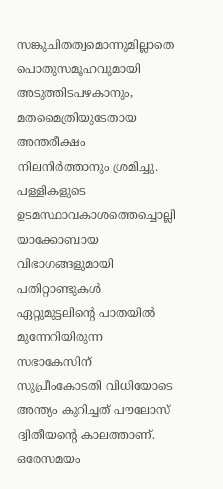സങ്കുചിതത്വമൊന്നുമില്ലാതെ പൊതുസമൂഹവുമായി അടുത്തിടപഴകാനും, മതമൈത്രിയുടേതായ അന്തരീക്ഷം നിലനിര്‍ത്താനും ശ്രമിച്ചു. പള്ളികളുടെ ഉടമസ്ഥാവകാശത്തെച്ചൊല്ലി യാക്കോബായ വിഭാഗങ്ങളുമായി പതിറ്റാണ്ടുകള്‍ ഏറ്റുമുട്ടലിന്റെ പാതയില്‍ മുന്നേറിയിരുന്ന സഭാകേസിന് സുപ്രീംകോടതി വിധിയോടെ അന്ത്യം കുറിച്ചത് പൗലോസ് ദ്വിതീയന്റെ കാലത്താണ്. ഒരേസമയം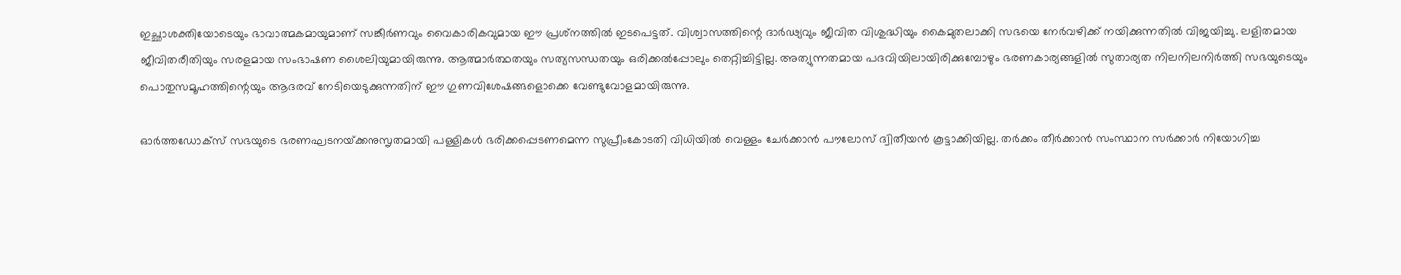ഇച്ഛാശക്തിയോടെയും ഭാവാത്മകമായുമാണ് സങ്കീര്‍ണവും വൈകാരികവുമായ ഈ പ്രശ്‌നത്തില്‍ ഇടപെട്ടത്. വിശ്വാസത്തിന്റെ ദാര്‍ഢ്യവും ജീവിത വിശുദ്ധിയും കൈമുതലാക്കി സഭയെ നേര്‍വഴിക്ക് നയിക്കുന്നതില്‍ വിജയിച്ചു. ലളിതമായ ജീവിതരീതിയും സരളമായ സംഭാഷണ ശൈലിയുമായിരുന്നു. ആത്മാര്‍ത്ഥതയും സത്യസന്ധതയും ഒരിക്കല്‍പ്പോലും തെറ്റിച്ചിട്ടില്ല. അത്യുന്നതമായ പദവിയിലായിരിക്കുമ്പോഴും ഭരണകാര്യങ്ങളില്‍ സുതാര്യത നിലനിലനിര്‍ത്തി സഭയുടെയും പൊതുസമൂഹത്തിന്റെയും ആദരവ് നേടിയെടുക്കുന്നതിന് ഈ ഗുണവിശേഷങ്ങളൊക്കെ വേണ്ടുവോളമായിരുന്നു.

ഓര്‍ത്തഡോക്‌സ് സഭയുടെ ഭരണഘടനയ്‌ക്കനുസൃതമായി പള്ളികള്‍ ഭരിക്കപ്പെടണമെന്ന സുപ്രീംകോടതി വിധിയില്‍ വെള്ളം ചേര്‍ക്കാന്‍ പൗലോസ് ദ്വിതീയന്‍ കൂട്ടാക്കിയില്ല. തര്‍ക്കം തീര്‍ക്കാന്‍ സംസ്ഥാന സര്‍ക്കാര്‍ നിയോഗിച്ച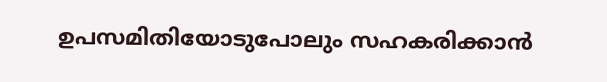ഉപസമിതിയോടുപോലും സഹകരിക്കാന്‍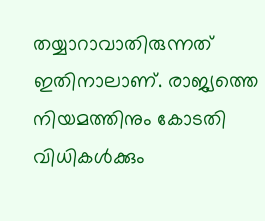തയ്യാറാവാതിരുന്നത് ഇതിനാലാണ്. രാജ്യത്തെ നിയമത്തിനും കോടതി വിധികള്‍ക്കും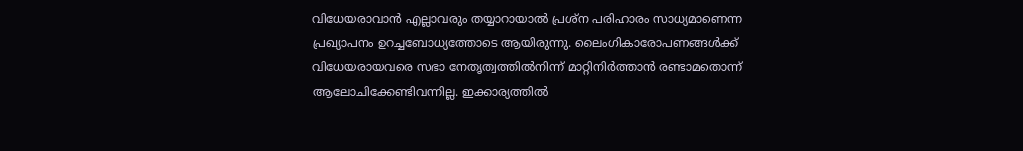വിധേയരാവാന്‍ എല്ലാവരും തയ്യാറായാല്‍ പ്രശ്‌ന പരിഹാരം സാധ്യമാണെന്ന പ്രഖ്യാപനം ഉറച്ചബോധ്യത്തോടെ ആയിരുന്നു. ലൈംഗികാരോപണങ്ങള്‍ക്ക് വിധേയരായവരെ സഭാ നേതൃത്വത്തില്‍നിന്ന് മാറ്റിനിര്‍ത്താന്‍ രണ്ടാമതൊന്ന് ആലോചിക്കേണ്ടിവന്നില്ല. ഇക്കാര്യത്തില്‍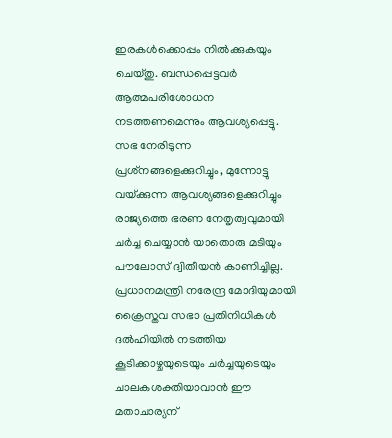ഇരകള്‍ക്കൊപ്പം നില്‍ക്കുകയും ചെയ്തു. ബന്ധപ്പെട്ടവര്‍ ആത്മപരിശോധന നടത്തണമെന്നും ആവശ്യപ്പെട്ടു. സഭ നേരിടുന്ന പ്രശ്‌നങ്ങളെക്കുറിച്ചും, മുന്നോട്ടു വയ്‌ക്കുന്ന ആവശ്യങ്ങളെക്കുറിച്ചും രാജ്യത്തെ ഭരണ നേതൃത്വവുമായി ചര്‍ച്ച ചെയ്യാന്‍ യാതൊരു മടിയും പൗലോസ് ദ്വിതീയന്‍ കാണിച്ചില്ല. പ്രധാനമന്ത്രി നരേന്ദ്ര മോദിയുമായി ക്രൈസ്തവ സഭാ പ്രതിനിധികള്‍ ദല്‍ഹിയില്‍ നടത്തിയ കൂടിക്കാഴ്ചയുടെയും ചര്‍ച്ചയുടെയും ചാലകശക്തിയാവാന്‍ ഈ മതാചാര്യന്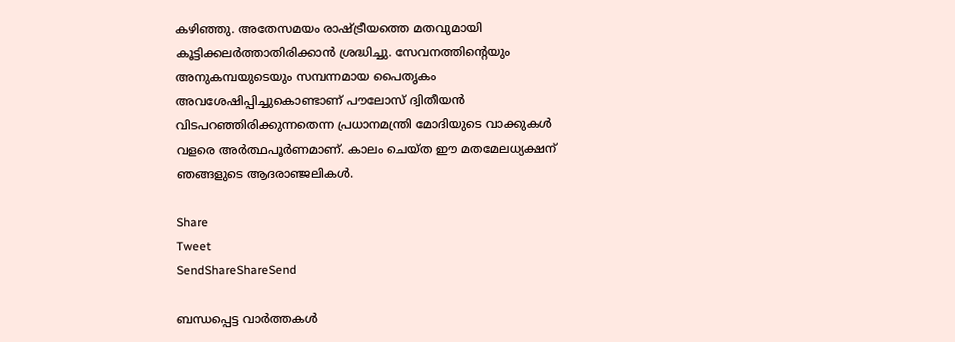കഴിഞ്ഞു. അതേസമയം രാഷ്‌ട്രീയത്തെ മതവുമായി കൂട്ടിക്കലര്‍ത്താതിരിക്കാന്‍ ശ്രദ്ധിച്ചു. സേവനത്തിന്റെയും അനുകമ്പയുടെയും സമ്പന്നമായ പൈതൃകം അവശേഷിപ്പിച്ചുകൊണ്ടാണ് പൗലോസ് ദ്വിതീയന്‍ വിടപറഞ്ഞിരിക്കുന്നതെന്ന പ്രധാനമന്ത്രി മോദിയുടെ വാക്കുകള്‍ വളരെ അര്‍ത്ഥപൂര്‍ണമാണ്. കാലം ചെയ്ത ഈ മതമേലധ്യക്ഷന് ഞങ്ങളുടെ ആദരാഞ്ജലികള്‍.

Share
Tweet
SendShareShareSend

ബന്ധപ്പെട്ട വാര്‍ത്തകള്‍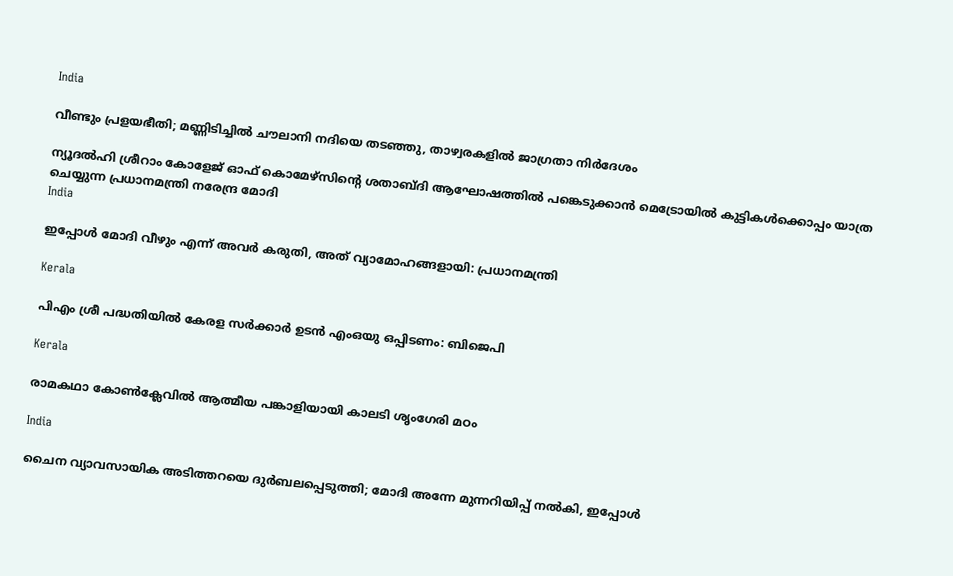India

വീണ്ടും പ്രളയഭീതി; മണ്ണിടിച്ചില്‍ ചൗലാനി നദിയെ തടഞ്ഞു, താഴ്വരകളില്‍ ജാഗ്രതാ നിര്‍ദേശം

ന്യൂദല്‍ഹി ശ്രീറാം കോളേജ് ഓഫ് കൊമേഴ്‌സിന്റെ ശതാബ്ദി ആഘോഷത്തില്‍ പങ്കെടുക്കാന്‍ മെട്രോയില്‍ കുട്ടികള്‍ക്കൊപ്പം യാത്ര ചെയ്യുന്ന പ്രധാനമന്ത്രി നരേന്ദ്ര മോദി
India

ഇപ്പോള്‍ മോദി വീഴും എന്ന് അവര്‍ കരുതി, അത് വ്യാമോഹങ്ങളായി: പ്രധാനമന്ത്രി

Kerala

പിഎം ശ്രീ പദ്ധതിയിൽ കേരള സർക്കാർ ഉടൻ എംഒയു ഒപ്പിടണം: ബിജെപി

Kerala

രാമകഥാ കോണ്‍ക്ലേവില്‍ ആത്മീയ പങ്കാളിയായി കാലടി ശൃംഗേരി മഠം

India

ചൈന വ്യാവസായിക അടിത്തറയെ ദുര്‍ബലപ്പെടുത്തി; മോദി അന്നേ മുന്നറിയിപ്പ് നല്‍കി, ഇപ്പോള്‍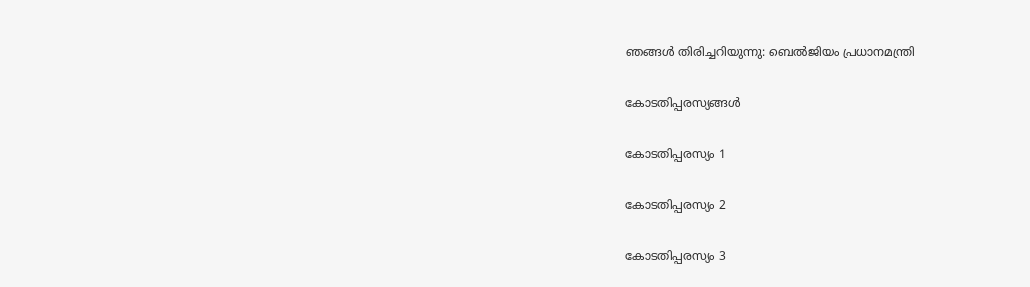ഞങ്ങള്‍ തിരിച്ചറിയുന്നു: ബെല്‍ജിയം പ്രധാനമന്ത്രി

കോടതിപ്പരസ്യങ്ങള്‍

കോടതിപ്പരസ്യം 1

കോടതിപ്പരസ്യം 2

കോടതിപ്പരസ്യം 3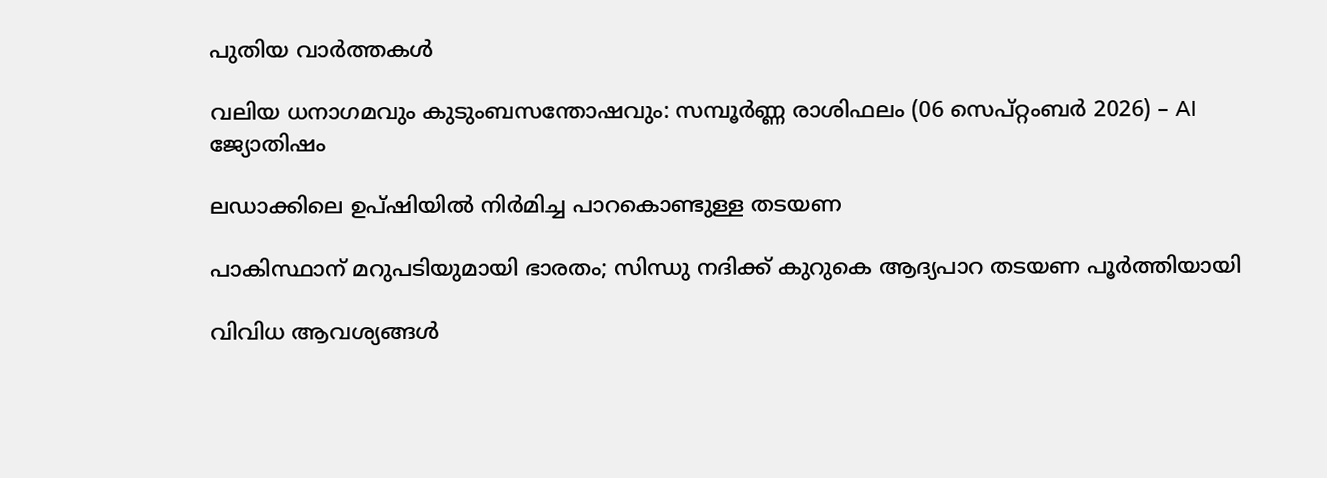പുതിയ വാര്‍ത്തകള്‍

വലിയ ധനാഗമവും കുടുംബസന്തോഷവും: സമ്പൂർണ്ണ രാശിഫലം (06 സെപ്റ്റംബർ 2026) – AI ജ്യോതിഷം

ലഡാക്കിലെ ഉപ്ഷിയില്‍ നിര്‍മിച്ച പാറകൊണ്ടുള്ള തടയണ

പാകിസ്ഥാന് മറുപടിയുമായി ഭാരതം; സിന്ധു നദിക്ക് കുറുകെ ആദ്യപാറ തടയണ പൂര്‍ത്തിയായി

വിവിധ ആവശ്യങ്ങള്‍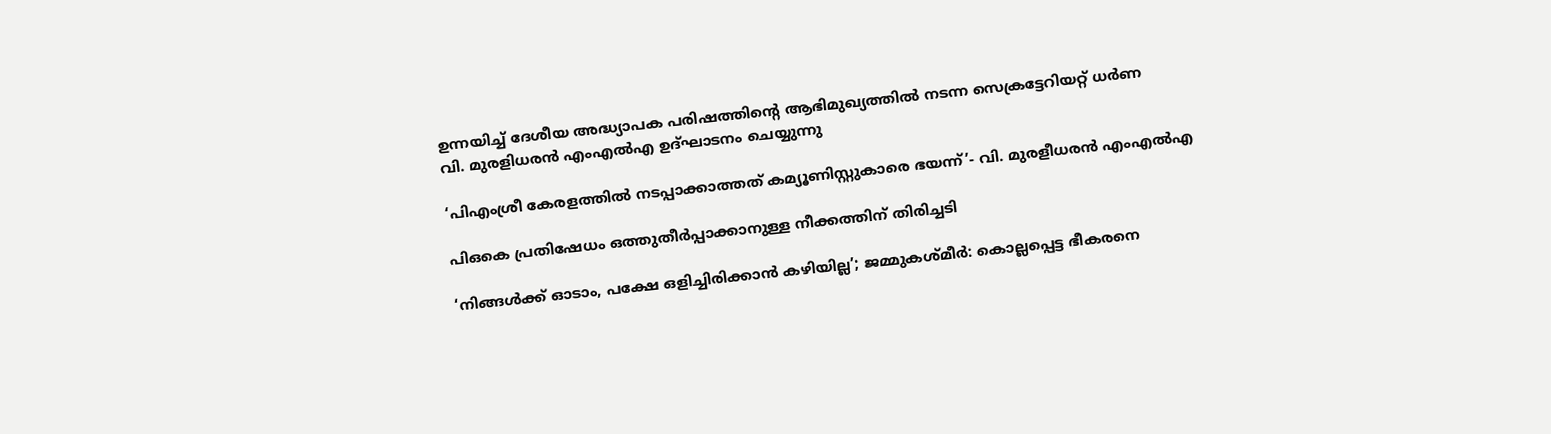ഉന്നയിച്ച് ദേശീയ അദ്ധ്യാപക പരിഷത്തിന്റെ ആഭിമുഖ്യത്തില്‍ നടന്ന സെക്രട്ടേറിയറ്റ് ധര്‍ണ
വി. മുരളിധരന്‍ എംഎല്‍എ ഉദ്ഘാടനം ചെയ്യുന്നു

‘പിഎംശ്രീ കേരളത്തില്‍ നടപ്പാക്കാത്തത് കമ്യൂണിസ്റ്റുകാരെ ഭയന്ന്’- വി. മുരളീധരന്‍ എംഎല്‍എ

പിഒകെ പ്രതിഷേധം ഒത്തുതീര്‍പ്പാക്കാനുള്ള നീക്കത്തിന് തിരിച്ചടി

‘നിങ്ങള്‍ക്ക് ഓടാം, പക്ഷേ ഒളിച്ചിരിക്കാന്‍ കഴിയില്ല’; ജമ്മുകശ്മീര്‍: കൊല്ലപ്പെട്ട ഭീകരനെ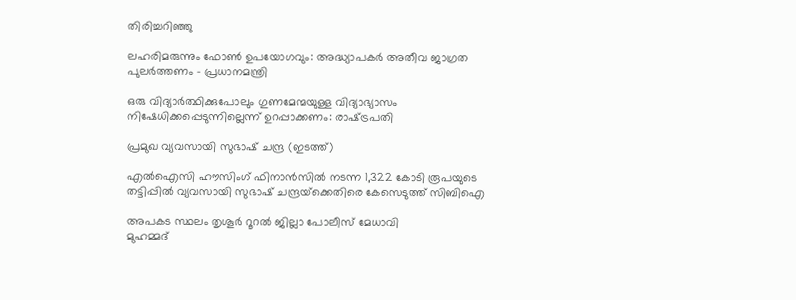തിരിച്ചറിഞ്ഞു

ലഹരിമരുന്നും ഫോണ്‍ ഉപയോഗവും: അദ്ധ്യാപകര്‍ അതീവ ജാഗ്രത പുലര്‍ത്തണം – പ്രധാനമന്ത്രി

ഒരു വിദ്യാര്‍ത്ഥിക്കുപോലും ഗുണമേന്മയുള്ള വിദ്യാഭ്യാസം നിഷേധിക്കപ്പെടുന്നില്ലെന്ന് ഉറപ്പാക്കണം: രാഷ്‌ട്രപതി

പ്രമുഖ വ്യവസായി സുഭാഷ് ചന്ദ്ര (ഇടത്ത്)

എൽഐസി ഹൗസിംഗ് ഫിനാൻസിൽ നടന്ന 1,322 കോടി രൂപയുടെ തട്ടിപ്പിൽ വ്യവസായി സുഭാഷ് ചന്ദ്രയ്‌ക്കെതിരെ കേസെടുത്ത് സിബിഐ

അപകട സ്ഥലം തൃശൂര്‍ റൂറല്‍ ജില്ലാ പോലീസ് മേധാവി
മുഹമ്മദ്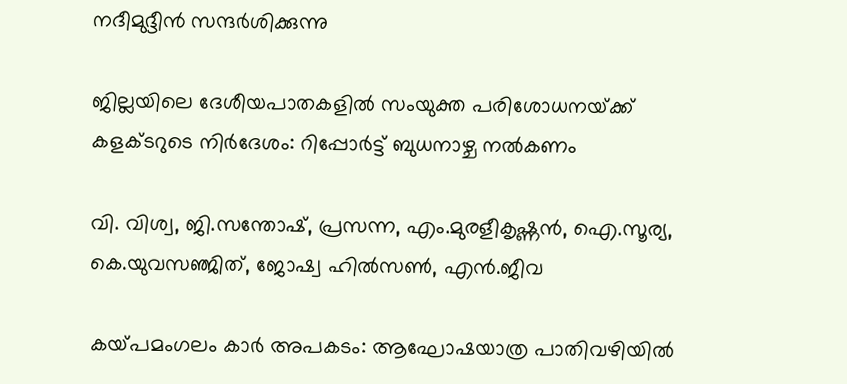നദീമുദ്ദീന്‍ സന്ദര്‍ശിക്കുന്നു

ജില്ലയിലെ ദേശീയപാതകളില്‍ സംയുക്ത പരിശോധനയ്‌ക്ക് കളക്ടറുടെ നിര്‍ദേശം: റിപ്പോര്‍ട്ട് ബുധനാഴ്ച നല്‍കണം

വി. വിശ്വ, ജി.സന്തോഷ്, പ്രസന്ന, എം.മുരളീകൃഷ്ണന്‍, ഐ.സൂര്യ, കെ.യുവസഞ്ജിത്, ജോഷ്വ ഹില്‍സണ്‍, എന്‍.ജീവ

കയ്‌പമംഗലം കാര്‍ അപകടം: ആഘോഷയാത്ര പാതിവഴിയില്‍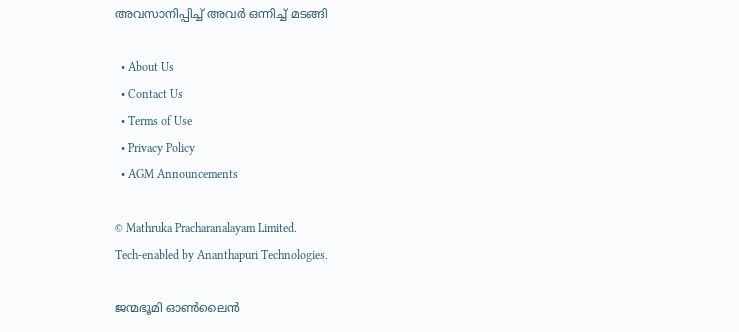അവസാനിപ്പിച്ച് അവര്‍ ഒന്നിച്ച് മടങ്ങി

  • About Us
  • Contact Us
  • Terms of Use
  • Privacy Policy
  • AGM Announcements

© Mathruka Pracharanalayam Limited.
Tech-enabled by Ananthapuri Technologies.

ജന്മഭൂമി ഓണ്‍ലൈന്‍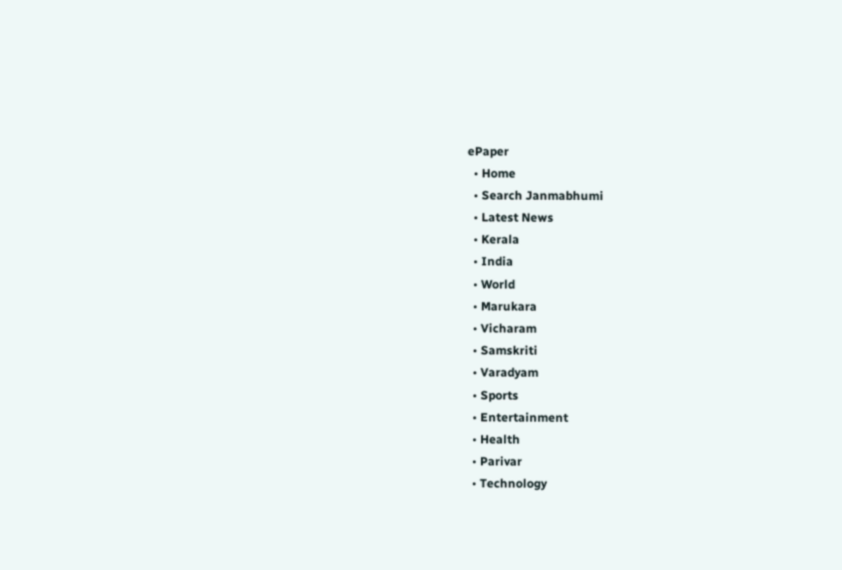ePaper
  • Home
  • Search Janmabhumi
  • Latest News
  • Kerala
  • India
  • World
  • Marukara
  • Vicharam
  • Samskriti
  • Varadyam
  • Sports
  • Entertainment
  • Health
  • Parivar
  • Technology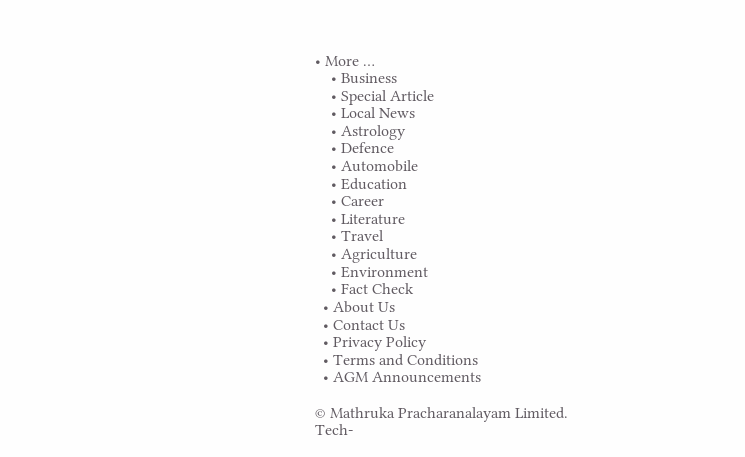• More …
    • Business
    • Special Article
    • Local News
    • Astrology
    • Defence
    • Automobile
    • Education
    • Career
    • Literature
    • Travel
    • Agriculture
    • Environment
    • Fact Check
  • About Us
  • Contact Us
  • Privacy Policy
  • Terms and Conditions
  • AGM Announcements

© Mathruka Pracharanalayam Limited.
Tech-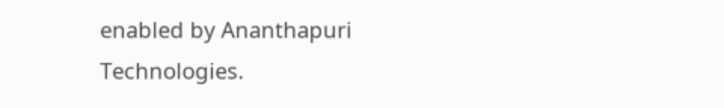enabled by Ananthapuri Technologies.